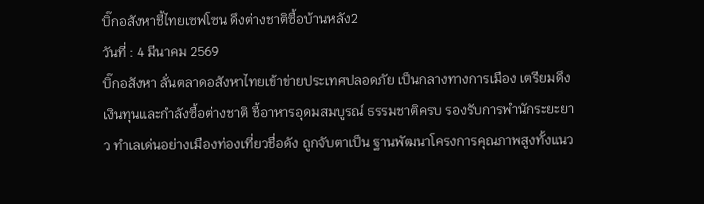บิ๊กอสังหาชี้ไทยเซฟโซน ดึงต่างชาติซื้อบ้านหลัง2
วันที่ : 4 มีนาคม 2569
บิ๊กอสังหา ลั่นตลาดอสังหาไทยเข้าข่ายประเทศปลอดภัย เป็นกลางทางการเมือง เตรียมดึงเงินทุนและกำลังซื้อต่างชาติ ชี้อาหารอุดมสมบูรณ์ ธรรมชาติครบ รองรับการพำนักระยะยาว ทำเลเด่นอย่างเมืองท่องเที่ยวชื่อดัง ถูกจับตาเป็น ฐานพัฒนาโครงการคุณภาพสูงทั้งแนว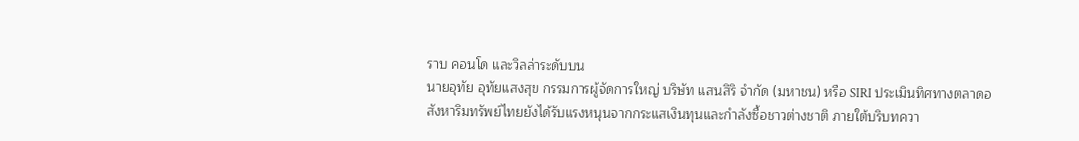ราบ คอนโด และวิลล่าระดับบน
นายอุทัย อุทัยแสงสุข กรรมการผู้จัดการใหญ่ บริษัท แสนสิริ จำกัด (มหาชน) หรือ SIRI ประเมินทิศทางตลาดอสังหาริมทรัพย์ไทยยังได้รับแรงหนุนจากกระแสเงินทุนและกำลังซื้อชาวต่างชาติ ภายใต้บริบทควา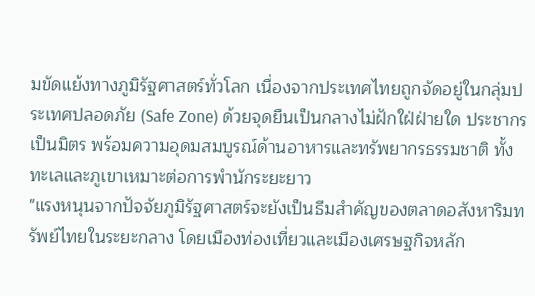มขัดแย้งทางภูมิรัฐศาสตร์ทั่วโลก เนื่องจากประเทศไทยถูกจัดอยู่ในกลุ่มประเทศปลอดภัย (Safe Zone) ด้วยจุดยืนเป็นกลางไม่ฝักใฝ่ฝ่ายใด ประชากรเป็นมิตร พร้อมความอุดมสมบูรณ์ด้านอาหารและทรัพยากรธรรมชาติ ทั้งทะเลและภูเขาเหมาะต่อการพำนักระยะยาว
"แรงหนุนจากปัจจัยภูมิรัฐศาสตร์จะยังเป็นธีมสำคัญของตลาดอสังหาริมทรัพย์ไทยในระยะกลาง โดยเมืองท่องเที่ยวและเมืองเศรษฐกิจหลัก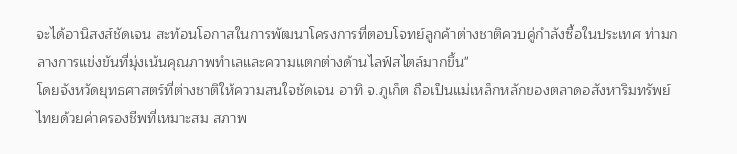จะได้อานิสงส์ชัดเจน สะท้อนโอกาสในการพัฒนาโครงการที่ตอบโจทย์ลูกค้าต่างชาติควบคู่กำลังซื้อในประเทศ ท่ามกลางการแข่งขันที่มุ่งเน้นคุณภาพทำเลและความแตกต่างด้านไลฟ์สไตล์มากขึ้น"
โดยจังหวัดยุทธศาสตร์ที่ต่างชาติให้ความสนใจชัดเจน อาทิ จ.ภูเก็ต ถือเป็นแม่เหล็กหลักของตลาดอสังหาริมทรัพย์ไทยด้วยค่าครองชีพที่เหมาะสม สภาพ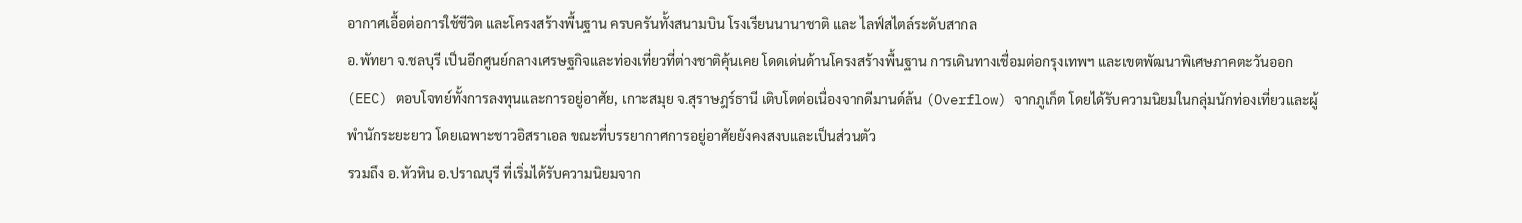อากาศเอื้อต่อการใช้ชีวิต และโครงสร้างพื้นฐาน ครบครันทั้งสนามบิน โรงเรียนนานาชาติ และ ไลฟ์สไตล์ระดับสากล
อ.พัทยา จ.ชลบุรี เป็นอีกศูนย์กลางเศรษฐกิจและท่องเที่ยวที่ต่างชาติคุ้นเคย โดดเด่นด้านโครงสร้างพื้นฐาน การเดินทางเชื่อมต่อกรุงเทพฯ และเขตพัฒนาพิเศษภาคตะวันออก (EEC) ตอบโจทย์ทั้งการลงทุนและการอยู่อาศัย, เกาะสมุย จ.สุราษฎร์ธานี เติบโตต่อเนื่องจากดีมานด์ล้น (Overflow) จากภูเก็ต โดยได้รับความนิยมในกลุ่มนักท่องเที่ยวและผู้พำนักระยะยาว โดยเฉพาะชาวอิสราเอล ขณะที่บรรยากาศการอยู่อาศัยยังคงสงบและเป็นส่วนตัว
รวมถึง อ.หัวหิน อ.ปราณบุรี ที่เริ่มได้รับความนิยมจาก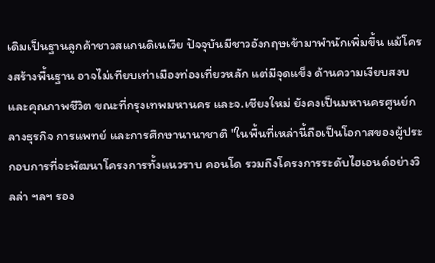เดิมเป็นฐานลูกค้าชาวสแกนดิเนเวีย ปัจจุบันมีชาวอังกฤษเข้ามาพำนักเพิ่มขึ้น แม้โครงสร้างพื้นฐาน อาจไม่เทียบเท่าเมืองท่องเที่ยวหลัก แต่มีจุดแข็ง ด้านความเงียบสงบและคุณภาพชีวิต ขณะที่กรุงเทพมหานคร และจ.เชียงใหม่ ยังคงเป็นมหานครศูนย์กลางธุรกิจ การแพทย์ และการศึกษานานาชาติ "ในพื้นที่เหล่านี้ถือเป็นโอกาสของผู้ประกอบการที่จะพัฒนาโครงการทั้งแนวราบ คอนโด รวมถึงโครงการระดับไฮเอนด์อย่างวิลล่า ฯลฯ รอง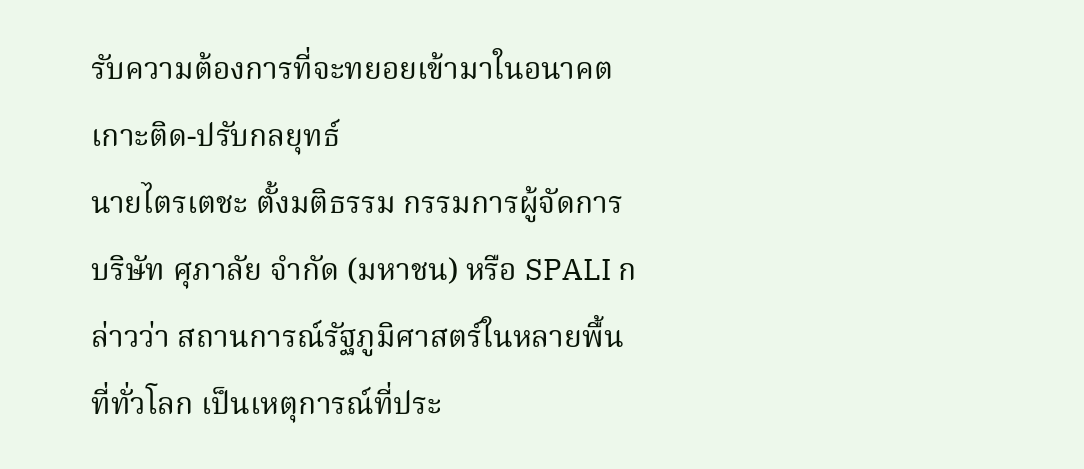รับความต้องการที่จะทยอยเข้ามาในอนาคต
เกาะติด-ปรับกลยุทธ์
นายไตรเตชะ ตั้งมติธรรม กรรมการผู้จัดการ บริษัท ศุภาลัย จำกัด (มหาชน) หรือ SPALI กล่าวว่า สถานการณ์รัฐภูมิศาสตร์ในหลายพื้นที่ทั่วโลก เป็นเหตุการณ์ที่ประ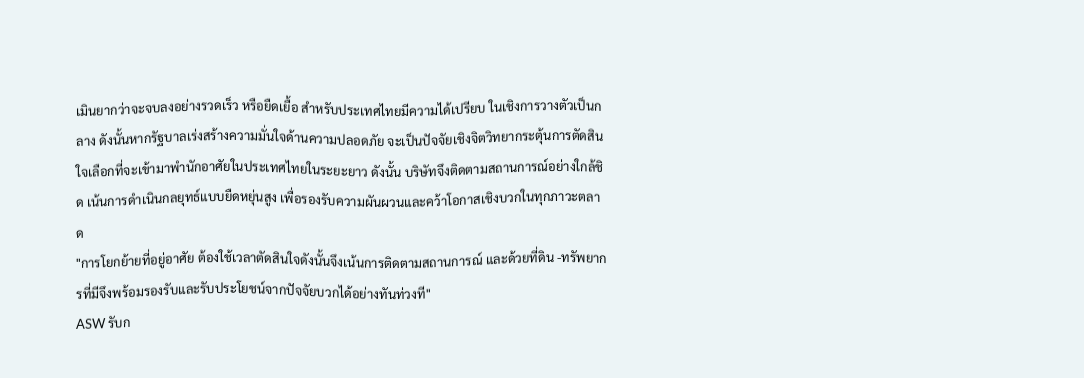เมินยากว่าจะจบลงอย่างรวดเร็ว หรือยืดเยื้อ สำหรับประเทศไทยมีความได้เปรียบ ในเชิงการวางตัวเป็นกลาง ดังนั้นหากรัฐบาลเร่งสร้างความมั่นใจด้านความปลอดภัย จะเป็นปัจจัยเชิงจิตวิทยากระตุ้นการตัดสินใจเลือกที่จะเข้ามาพำนักอาศัยในประเทศไทยในระยะยาว ดังนั้น บริษัทจึงติดตามสถานการณ์อย่างใกล้ชิด เน้นการดำเนินกลยุทธ์แบบยืดหยุ่นสูง เพื่อรองรับความผันผวนและคว้าโอกาสเชิงบวกในทุกภาวะตลาด
"การโยกย้ายที่อยู่อาศัย ต้องใช้เวลาตัดสินใจดังนั้นจึงเน้นการติดตามสถานการณ์ และด้วยที่ดิน -ทรัพยากรที่มีจึงพร้อมรองรับและรับประโยชน์จากปัจจัยบวกได้อย่างทันท่วงที"
ASW รับก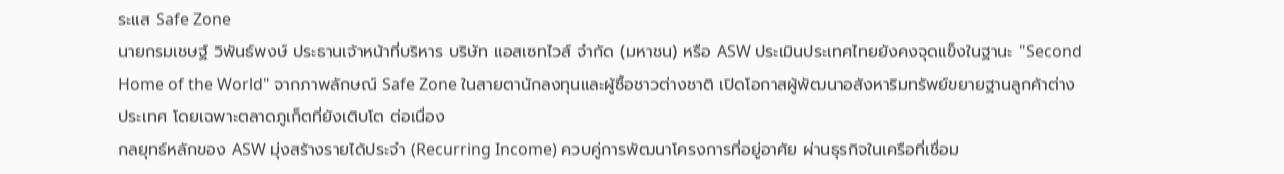ระแส Safe Zone
นายกรมเชษฐ์ วิพันธ์พงษ์ ประธานเจ้าหน้าที่บริหาร บริษัท แอสเซทไวส์ จำกัด (มหาชน) หรือ ASW ประเมินประเทศไทยยังคงจุดแข็งในฐานะ "Second Home of the World" จากภาพลักษณ์ Safe Zone ในสายตานักลงทุนและผู้ซื้อชาวต่างชาติ เปิดโอกาสผู้พัฒนาอสังหาริมทรัพย์ขยายฐานลูกค้าต่างประเทศ โดยเฉพาะตลาดภูเก็ตที่ยังเติบโต ต่อเนื่อง
กลยุทธ์หลักของ ASW มุ่งสร้างรายได้ประจำ (Recurring Income) ควบคู่การพัฒนาโครงการที่อยู่อาศัย ผ่านธุรกิจในเครือที่เชื่อม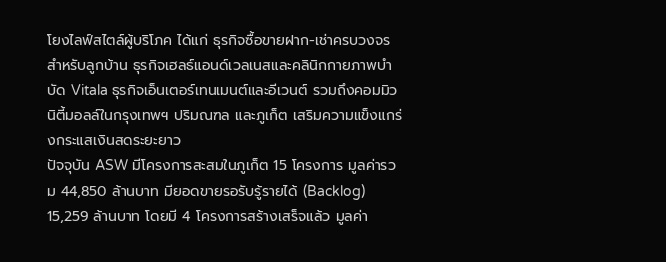โยงไลฟ์สไตล์ผู้บริโภค ได้แก่ ธุรกิจซื้อขายฝาก-เช่าครบวงจรสำหรับลูกบ้าน ธุรกิจเฮลธ์แอนด์เวลเนสและคลินิกกายภาพบำบัด Vitala ธุรกิจเอ็นเตอร์เทนเมนต์และอีเวนต์ รวมถึงคอมมิวนิตี้มอลล์ในกรุงเทพฯ ปริมณฑล และภูเก็ต เสริมความแข็งแกร่งกระแสเงินสดระยะยาว
ปัจจุบัน ASW มีโครงการสะสมในภูเก็ต 15 โครงการ มูลค่ารวม 44,850 ล้านบาท มียอดขายรอรับรู้รายได้ (Backlog) 15,259 ล้านบาท โดยมี 4 โครงการสร้างเสร็จแล้ว มูลค่า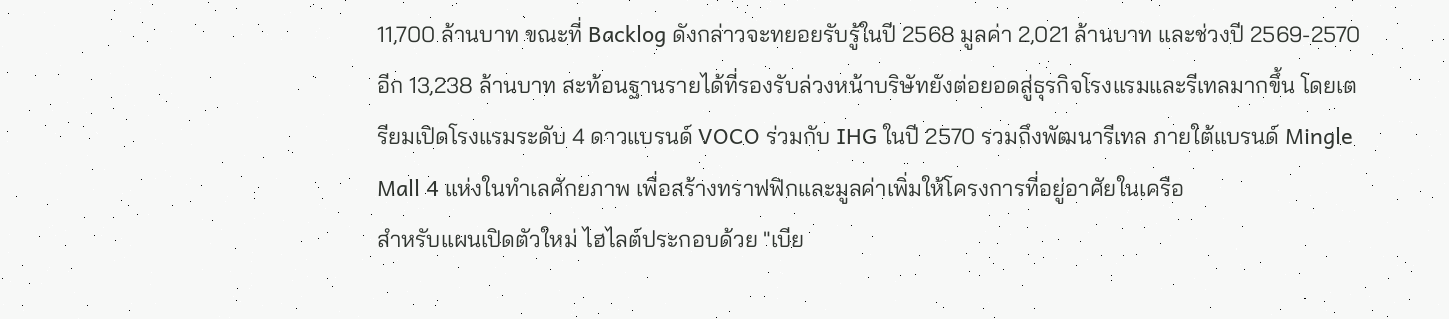11,700 ล้านบาท ขณะที่ Backlog ดังกล่าวจะทยอยรับรู้ในปี 2568 มูลค่า 2,021 ล้านบาท และช่วงปี 2569-2570 อีก 13,238 ล้านบาท สะท้อนฐานรายได้ที่รองรับล่วงหน้าบริษัทยังต่อยอดสู่ธุรกิจโรงแรมและรีเทลมากขึ้น โดยเตรียมเปิดโรงแรมระดับ 4 ดาวแบรนด์ VOCO ร่วมกับ IHG ในปี 2570 รวมถึงพัฒนารีเทล ภายใต้แบรนด์ Mingle Mall 4 แห่งในทำเลศักยภาพ เพื่อสร้างทราฟฟิกและมูลค่าเพิ่มให้โครงการที่อยู่อาศัยในเครือ
สำหรับแผนเปิดตัวใหม่ ไฮไลต์ประกอบด้วย "เบีย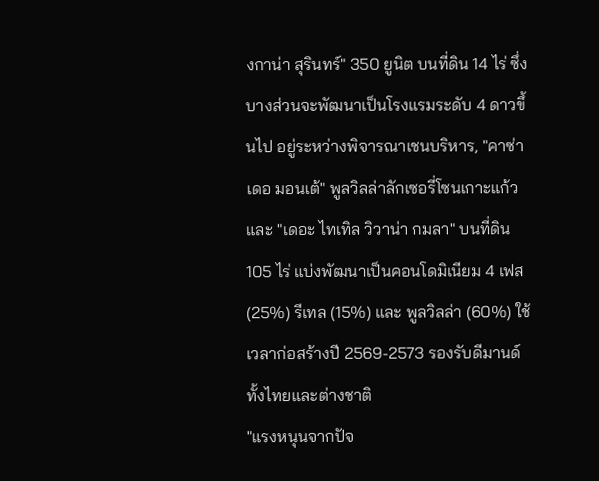งกาน่า สุรินทร์" 350 ยูนิต บนที่ดิน 14 ไร่ ซึ่งบางส่วนจะพัฒนาเป็นโรงแรมระดับ 4 ดาวขึ้นไป อยู่ระหว่างพิจารณาเชนบริหาร, "คาซ่า เดอ มอนเต้" พูลวิลล่าลักเซอรี่โซนเกาะแก้ว และ "เดอะ ไทเทิล วิวาน่า กมลา" บนที่ดิน 105 ไร่ แบ่งพัฒนาเป็นคอนโดมิเนียม 4 เฟส (25%) รีเทล (15%) และ พูลวิลล่า (60%) ใช้เวลาก่อสร้างปี 2569-2573 รองรับดีมานด์ทั้งไทยและต่างชาติ
"แรงหนุนจากปัจ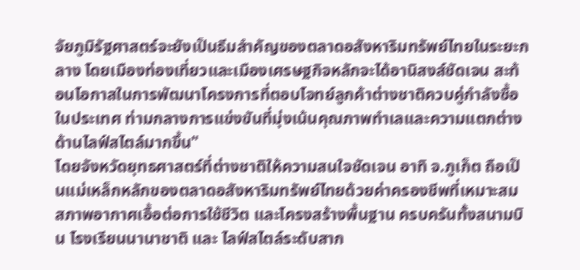จัยภูมิรัฐศาสตร์จะยังเป็นธีมสำคัญของตลาดอสังหาริมทรัพย์ไทยในระยะกลาง โดยเมืองท่องเที่ยวและเมืองเศรษฐกิจหลักจะได้อานิสงส์ชัดเจน สะท้อนโอกาสในการพัฒนาโครงการที่ตอบโจทย์ลูกค้าต่างชาติควบคู่กำลังซื้อในประเทศ ท่ามกลางการแข่งขันที่มุ่งเน้นคุณภาพทำเลและความแตกต่างด้านไลฟ์สไตล์มากขึ้น"
โดยจังหวัดยุทธศาสตร์ที่ต่างชาติให้ความสนใจชัดเจน อาทิ จ.ภูเก็ต ถือเป็นแม่เหล็กหลักของตลาดอสังหาริมทรัพย์ไทยด้วยค่าครองชีพที่เหมาะสม สภาพอากาศเอื้อต่อการใช้ชีวิต และโครงสร้างพื้นฐาน ครบครันทั้งสนามบิน โรงเรียนนานาชาติ และ ไลฟ์สไตล์ระดับสาก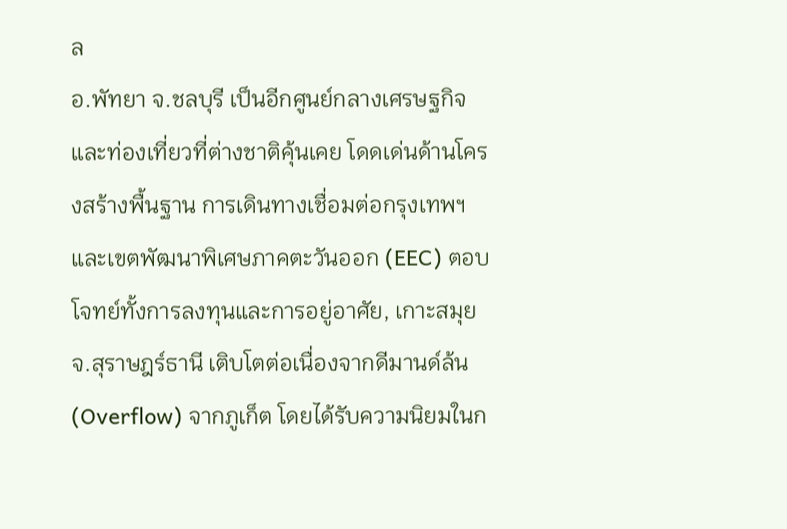ล
อ.พัทยา จ.ชลบุรี เป็นอีกศูนย์กลางเศรษฐกิจและท่องเที่ยวที่ต่างชาติคุ้นเคย โดดเด่นด้านโครงสร้างพื้นฐาน การเดินทางเชื่อมต่อกรุงเทพฯ และเขตพัฒนาพิเศษภาคตะวันออก (EEC) ตอบโจทย์ทั้งการลงทุนและการอยู่อาศัย, เกาะสมุย จ.สุราษฎร์ธานี เติบโตต่อเนื่องจากดีมานด์ล้น (Overflow) จากภูเก็ต โดยได้รับความนิยมในก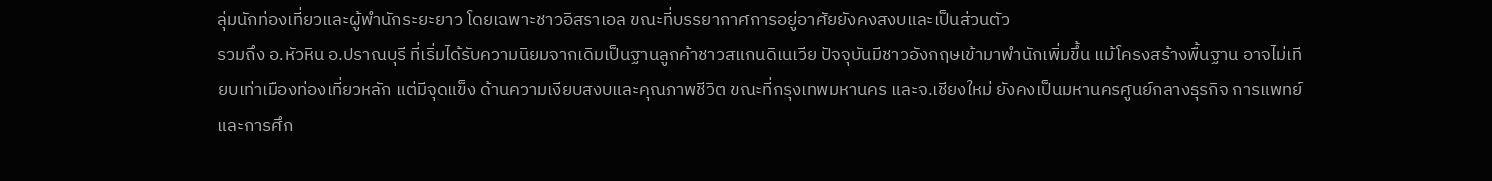ลุ่มนักท่องเที่ยวและผู้พำนักระยะยาว โดยเฉพาะชาวอิสราเอล ขณะที่บรรยากาศการอยู่อาศัยยังคงสงบและเป็นส่วนตัว
รวมถึง อ.หัวหิน อ.ปราณบุรี ที่เริ่มได้รับความนิยมจากเดิมเป็นฐานลูกค้าชาวสแกนดิเนเวีย ปัจจุบันมีชาวอังกฤษเข้ามาพำนักเพิ่มขึ้น แม้โครงสร้างพื้นฐาน อาจไม่เทียบเท่าเมืองท่องเที่ยวหลัก แต่มีจุดแข็ง ด้านความเงียบสงบและคุณภาพชีวิต ขณะที่กรุงเทพมหานคร และจ.เชียงใหม่ ยังคงเป็นมหานครศูนย์กลางธุรกิจ การแพทย์ และการศึก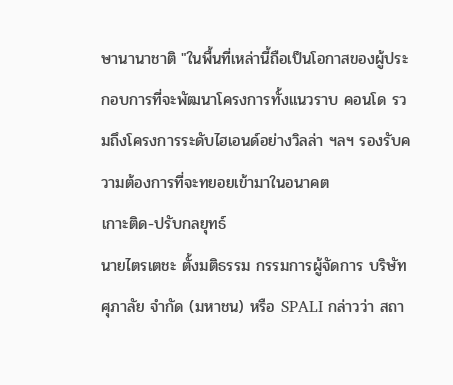ษานานาชาติ "ในพื้นที่เหล่านี้ถือเป็นโอกาสของผู้ประกอบการที่จะพัฒนาโครงการทั้งแนวราบ คอนโด รวมถึงโครงการระดับไฮเอนด์อย่างวิลล่า ฯลฯ รองรับความต้องการที่จะทยอยเข้ามาในอนาคต
เกาะติด-ปรับกลยุทธ์
นายไตรเตชะ ตั้งมติธรรม กรรมการผู้จัดการ บริษัท ศุภาลัย จำกัด (มหาชน) หรือ SPALI กล่าวว่า สถา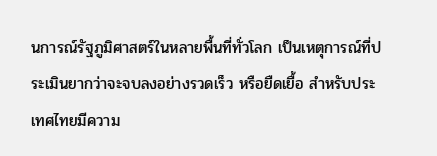นการณ์รัฐภูมิศาสตร์ในหลายพื้นที่ทั่วโลก เป็นเหตุการณ์ที่ประเมินยากว่าจะจบลงอย่างรวดเร็ว หรือยืดเยื้อ สำหรับประเทศไทยมีความ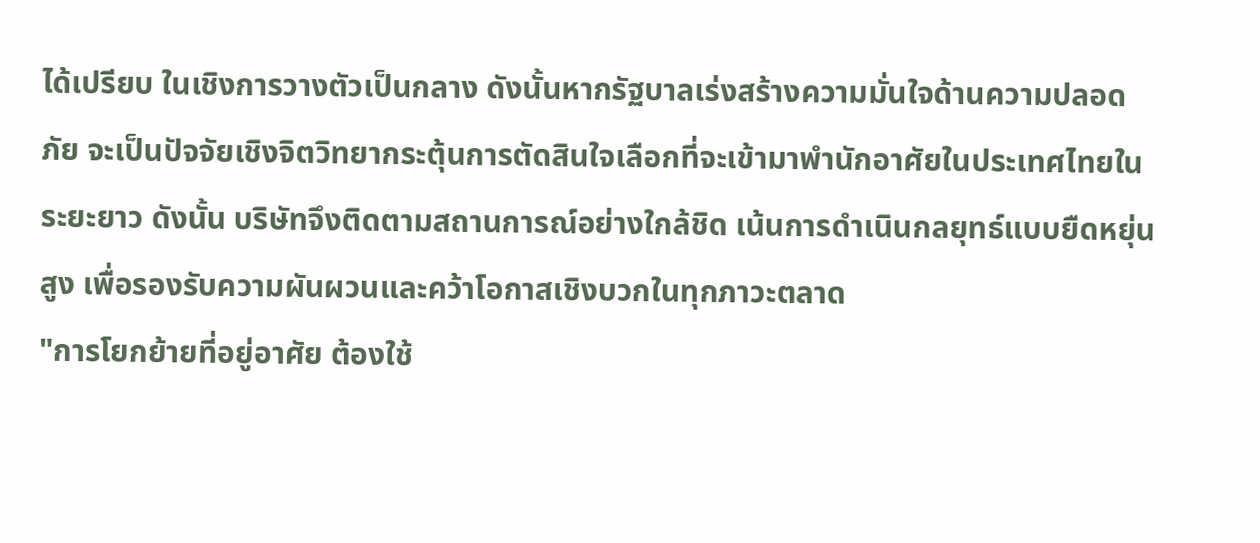ได้เปรียบ ในเชิงการวางตัวเป็นกลาง ดังนั้นหากรัฐบาลเร่งสร้างความมั่นใจด้านความปลอดภัย จะเป็นปัจจัยเชิงจิตวิทยากระตุ้นการตัดสินใจเลือกที่จะเข้ามาพำนักอาศัยในประเทศไทยในระยะยาว ดังนั้น บริษัทจึงติดตามสถานการณ์อย่างใกล้ชิด เน้นการดำเนินกลยุทธ์แบบยืดหยุ่นสูง เพื่อรองรับความผันผวนและคว้าโอกาสเชิงบวกในทุกภาวะตลาด
"การโยกย้ายที่อยู่อาศัย ต้องใช้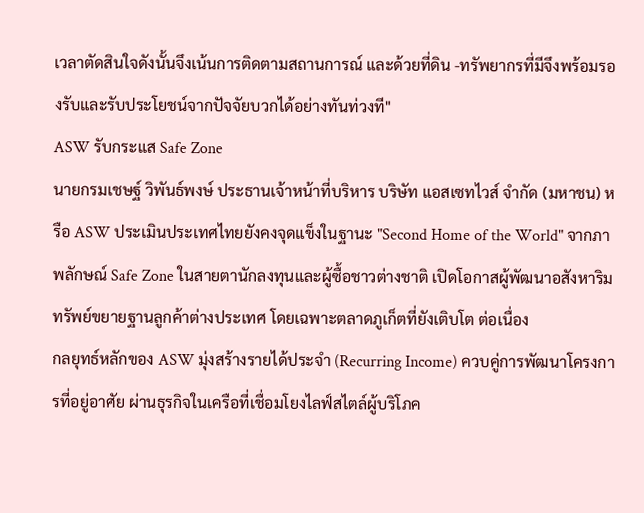เวลาตัดสินใจดังนั้นจึงเน้นการติดตามสถานการณ์ และด้วยที่ดิน -ทรัพยากรที่มีจึงพร้อมรองรับและรับประโยชน์จากปัจจัยบวกได้อย่างทันท่วงที"
ASW รับกระแส Safe Zone
นายกรมเชษฐ์ วิพันธ์พงษ์ ประธานเจ้าหน้าที่บริหาร บริษัท แอสเซทไวส์ จำกัด (มหาชน) หรือ ASW ประเมินประเทศไทยยังคงจุดแข็งในฐานะ "Second Home of the World" จากภาพลักษณ์ Safe Zone ในสายตานักลงทุนและผู้ซื้อชาวต่างชาติ เปิดโอกาสผู้พัฒนาอสังหาริมทรัพย์ขยายฐานลูกค้าต่างประเทศ โดยเฉพาะตลาดภูเก็ตที่ยังเติบโต ต่อเนื่อง
กลยุทธ์หลักของ ASW มุ่งสร้างรายได้ประจำ (Recurring Income) ควบคู่การพัฒนาโครงการที่อยู่อาศัย ผ่านธุรกิจในเครือที่เชื่อมโยงไลฟ์สไตล์ผู้บริโภค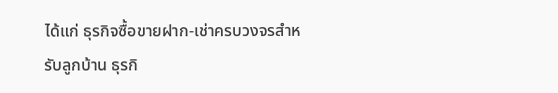ได้แก่ ธุรกิจซื้อขายฝาก-เช่าครบวงจรสำหรับลูกบ้าน ธุรกิ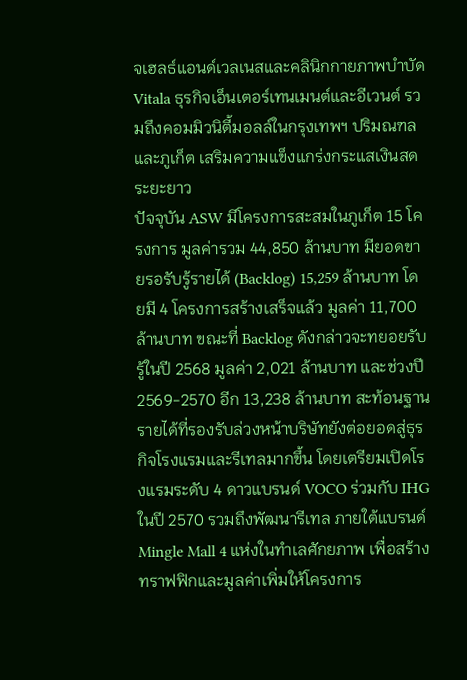จเฮลธ์แอนด์เวลเนสและคลินิกกายภาพบำบัด Vitala ธุรกิจเอ็นเตอร์เทนเมนต์และอีเวนต์ รวมถึงคอมมิวนิตี้มอลล์ในกรุงเทพฯ ปริมณฑล และภูเก็ต เสริมความแข็งแกร่งกระแสเงินสดระยะยาว
ปัจจุบัน ASW มีโครงการสะสมในภูเก็ต 15 โครงการ มูลค่ารวม 44,850 ล้านบาท มียอดขายรอรับรู้รายได้ (Backlog) 15,259 ล้านบาท โดยมี 4 โครงการสร้างเสร็จแล้ว มูลค่า 11,700 ล้านบาท ขณะที่ Backlog ดังกล่าวจะทยอยรับรู้ในปี 2568 มูลค่า 2,021 ล้านบาท และช่วงปี 2569-2570 อีก 13,238 ล้านบาท สะท้อนฐานรายได้ที่รองรับล่วงหน้าบริษัทยังต่อยอดสู่ธุรกิจโรงแรมและรีเทลมากขึ้น โดยเตรียมเปิดโรงแรมระดับ 4 ดาวแบรนด์ VOCO ร่วมกับ IHG ในปี 2570 รวมถึงพัฒนารีเทล ภายใต้แบรนด์ Mingle Mall 4 แห่งในทำเลศักยภาพ เพื่อสร้างทราฟฟิกและมูลค่าเพิ่มให้โครงการ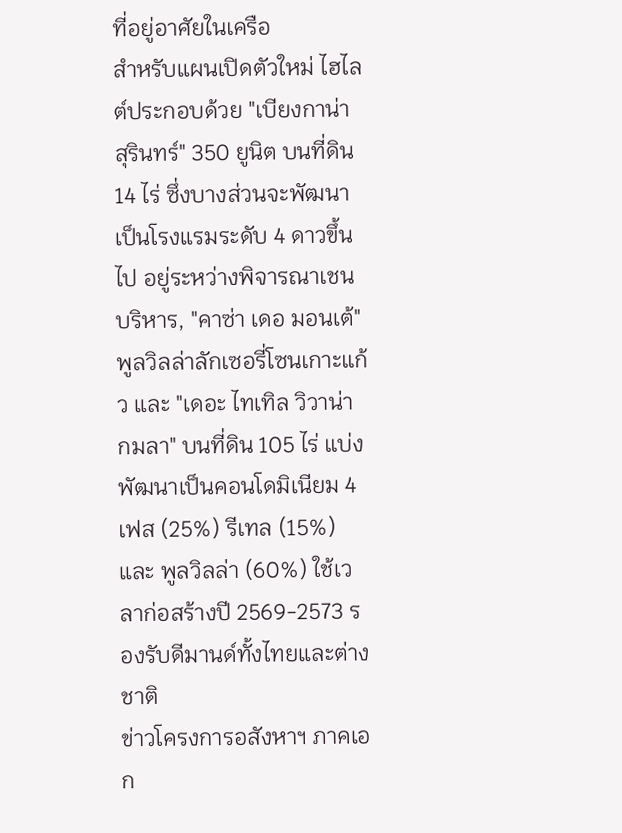ที่อยู่อาศัยในเครือ
สำหรับแผนเปิดตัวใหม่ ไฮไลต์ประกอบด้วย "เบียงกาน่า สุรินทร์" 350 ยูนิต บนที่ดิน 14 ไร่ ซึ่งบางส่วนจะพัฒนาเป็นโรงแรมระดับ 4 ดาวขึ้นไป อยู่ระหว่างพิจารณาเชนบริหาร, "คาซ่า เดอ มอนเต้" พูลวิลล่าลักเซอรี่โซนเกาะแก้ว และ "เดอะ ไทเทิล วิวาน่า กมลา" บนที่ดิน 105 ไร่ แบ่งพัฒนาเป็นคอนโดมิเนียม 4 เฟส (25%) รีเทล (15%) และ พูลวิลล่า (60%) ใช้เวลาก่อสร้างปี 2569-2573 รองรับดีมานด์ทั้งไทยและต่างชาติ
ข่าวโครงการอสังหาฯ ภาคเอก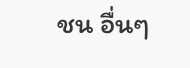ชน อื่นๆ